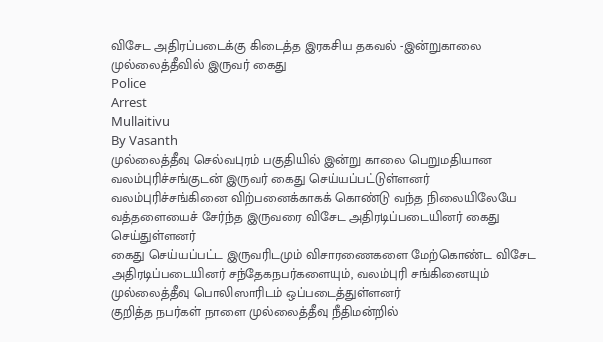விசேட அதிரப்படைக்கு கிடைத்த இரகசிய தகவல் -இன்றுகாலை முல்லைத்தீவில் இருவர் கைது
Police
Arrest
Mullaitivu
By Vasanth
முல்லைத்தீவு செல்வபுரம் பகுதியில் இன்று காலை பெறுமதியான வலம்புரிச்சங்குடன் இருவர் கைது செய்யப்பட்டுள்ளனர்
வலம்புரிச்சங்கினை விற்பனைக்காகக் கொண்டு வந்த நிலையிலேயே வத்தளையைச் சேர்ந்த இருவரை விசேட அதிரடிப்படையினர் கைது செய்துள்ளனர்
கைது செய்யப்பட்ட இருவரிடமும் விசாரணைகளை மேற்கொண்ட விசேட அதிரடிப்படையினர் சந்தேகநபர்களையும், வலம்புரி சங்கினையும் முல்லைத்தீவு பொலிஸாரிடம் ஒப்படைத்துள்ளனர்
குறித்த நபர்கள் நாளை முல்லைத்தீவு நீதிமன்றில்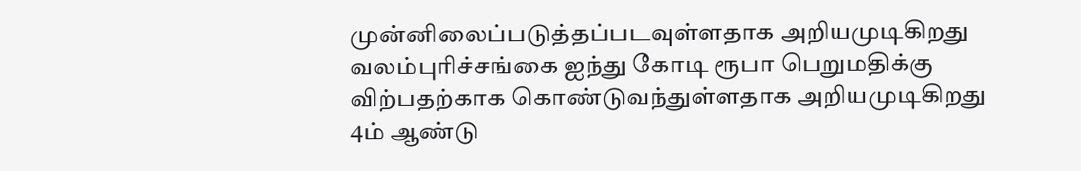முன்னிலைப்படுத்தப்படவுள்ளதாக அறியமுடிகிறது
வலம்புரிச்சங்கை ஐந்து கோடி ரூபா பெறுமதிக்கு விற்பதற்காக கொண்டுவந்துள்ளதாக அறியமுடிகிறது
4ம் ஆண்டு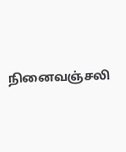நினைவஞ்சலி